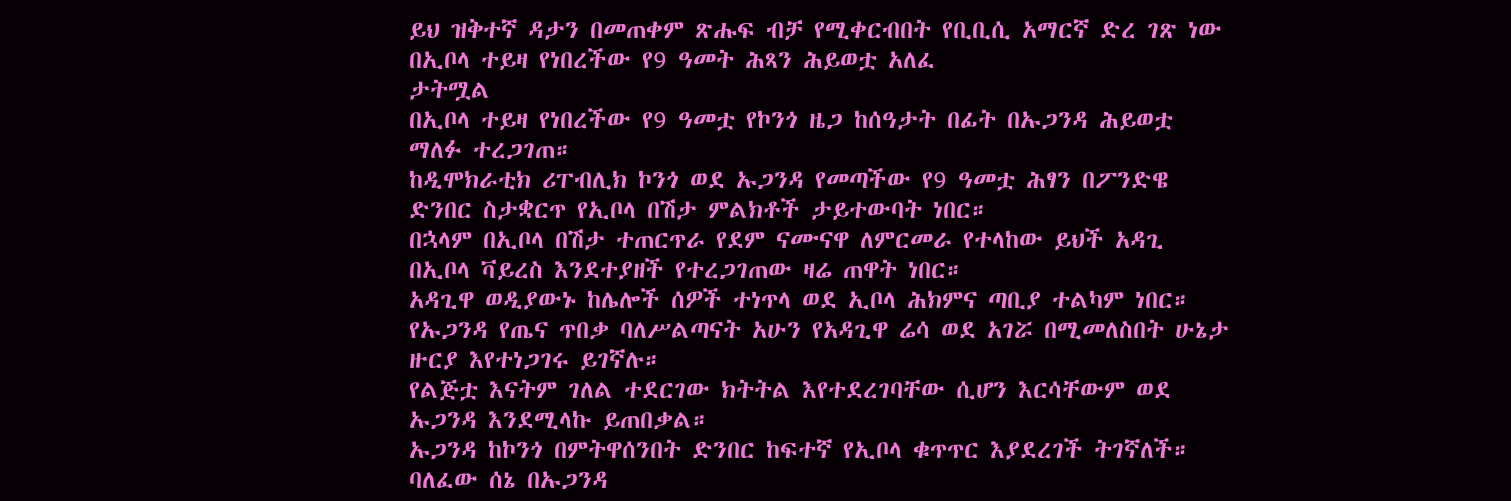ይህ ዝቅተኛ ዳታን በመጠቀም ጽሑፍ ብቻ የሚቀርብበት የቢቢሲ አማርኛ ድረ ገጽ ነው
በኢቦላ ተይዛ የነበረችው የ9 ዓመት ሕጻን ሕይወቷ አለፈ
ታትሟል
በኢቦላ ተይዛ የነበረችው የ9 ዓመቷ የኮንጎ ዜጋ ከሰዓታት በፊት በኡጋንዳ ሕይወቷ ማለፉ ተረጋገጠ።
ከዲሞክራቲክ ሪፐብሊክ ኮንጎ ወደ ኡጋንዳ የመጣችው የ9 ዓመቷ ሕፃን በፖንድዌ ድንበር ስታቋርጥ የኢቦላ በሽታ ምልክቶች ታይተውባት ነበር።
በኋላም በኢቦላ በሽታ ተጠርጥራ የደም ናሙናዋ ለምርመራ የተላከው ይህች አዳጊ በኢቦላ ቫይረስ እንደተያዘች የተረጋገጠው ዛሬ ጠዋት ነበር።
አዳጊዋ ወዲያውኑ ከሌሎች ሰዎች ተነጥላ ወደ ኢቦላ ሕክምና ጣቢያ ተልካም ነበር።
የኡጋንዳ የጤና ጥበቃ ባለሥልጣናት አሁን የአዳጊዋ ሬሳ ወደ አገሯ በሚመለስበት ሁኔታ ዙርያ እየተነጋገሩ ይገኛሉ።
የልጅቷ እናትም ገለል ተደርገው ክትትል እየተደረገባቸው ሲሆን እርሳቸውም ወደ ኡጋንዳ እንደሚላኩ ይጠበቃል።
ኡጋንዳ ከኮንጎ በምትዋሰንበት ድንበር ከፍተኛ የኢቦላ ቁጥጥር እያደረገች ትገኛለች።
ባለፈው ሰኔ በኡጋንዳ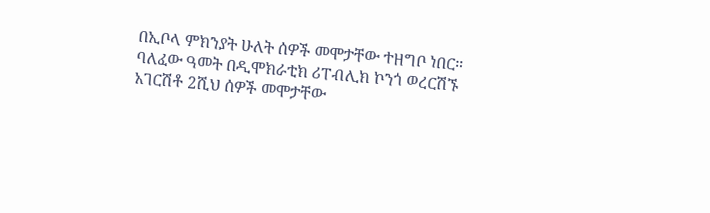በኢቦላ ምክንያት ሁለት ሰዎች መሞታቸው ተዘግቦ ነበር።
ባለፈው ዓመት በዲሞክራቲክ ሪፐብሊክ ኮንጎ ወረርሽኙ አገርሽቶ 2ሺህ ሰዎች መሞታቸው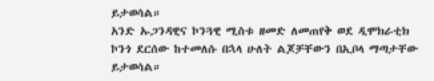ይታወሳል።
አንድ ኡጋንዳዊና ኮንጓዊ ሚስቱ ዘመድ ለመጠየቅ ወደ ዲሞክራቲክ ኮንጎ ደርሰው ከተመለሱ በኋላ ሁለት ልጆቻቸውን በኢቦላ ማጣታቸው ይታወሳል።